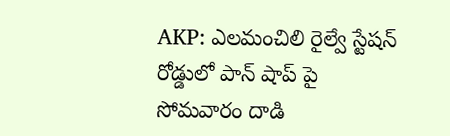AKP: ఎలమంచిలి రైల్వే స్టేషన్ రోడ్డులో పాన్ షాప్ పై సోమవారం దాడి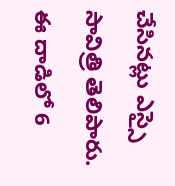చేసినట్లు ఎస్సై సావిత్రి తెలిపారు. ఈ దాడిలో 6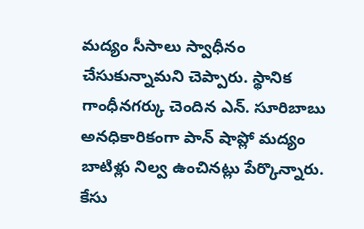మద్యం సీసాలు స్వాధీనం చేసుకున్నామని చెప్పారు. స్థానిక గాంధీనగర్కు చెందిన ఎన్. సూరిబాబు అనధికారికంగా పాన్ షాప్లో మద్యం బాటిళ్లు నిల్వ ఉంచినట్లు పేర్కొన్నారు. కేసు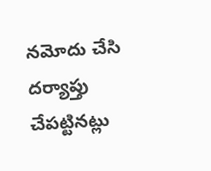నమోదు చేసి దర్యాప్తు చేపట్టినట్లు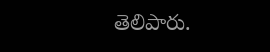తెలిపారు.